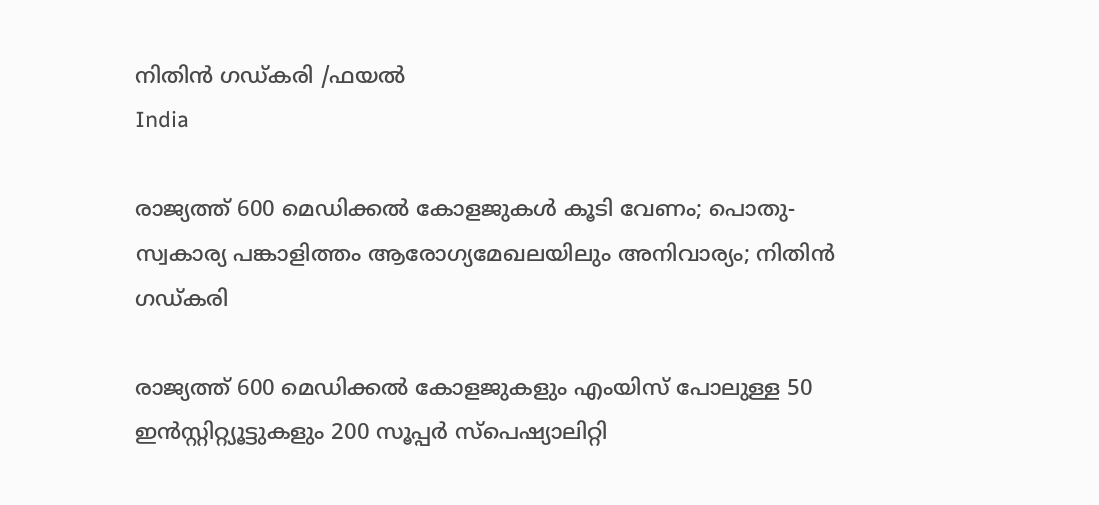നിതിന്‍ ഗഡ്കരി /ഫയല്‍
India

രാജ്യത്ത് 600 മെഡിക്കല്‍ കോളജുകള്‍ കൂടി വേണം; പൊതു-സ്വകാര്യ പങ്കാളിത്തം ആരോഗ്യമേഖലയിലും അനിവാര്യം; നിതിന്‍ ഗഡ്കരി

രാജ്യത്ത് 600 മെഡിക്കല്‍ കോളജുകളും എംയിസ് പോലുള്ള 50 ഇന്‍സ്റ്റിറ്റ്യൂട്ടുകളും 200 സൂപ്പര്‍ സ്‌പെഷ്യാലിറ്റി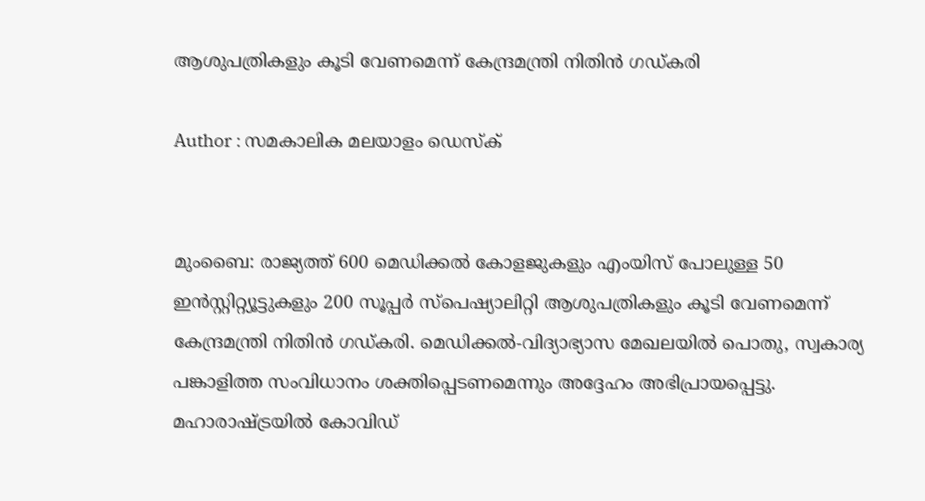ആശുപത്രികളും കൂടി വേണമെന്ന് കേന്ദ്രമന്ത്രി നിതിന്‍ ഗഡ്കരി

Author : സമകാലിക മലയാളം ഡെസ്ക്


മുംബൈ: രാജ്യത്ത് 600 മെഡിക്കല്‍ കോളജുകളും എംയിസ് പോലുള്ള 50 ഇന്‍സ്റ്റിറ്റ്യൂട്ടുകളും 200 സൂപ്പര്‍ സ്‌പെഷ്യാലിറ്റി ആശുപത്രികളും കൂടി വേണമെന്ന് കേന്ദ്രമന്ത്രി നിതിന്‍ ഗഡ്കരി. മെഡിക്കല്‍-വിദ്യാഭ്യാസ മേഖലയില്‍ പൊതു, സ്വകാര്യ പങ്കാളിത്ത സംവിധാനം ശക്തിപ്പെടണമെന്നും അദ്ദേഹം അഭിപ്രായപ്പെട്ടു. മഹാരാഷ്ട്രയില്‍ കോവിഡ്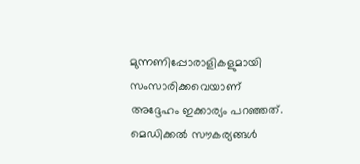മുന്നണിപ്പോരാളികളുമായി സംസാരിക്കവെയാണ് അദ്ദേഹം ഇക്കാര്യം പറഞ്ഞത്. മെഡിക്കല്‍ സൗകര്യങ്ങള്‍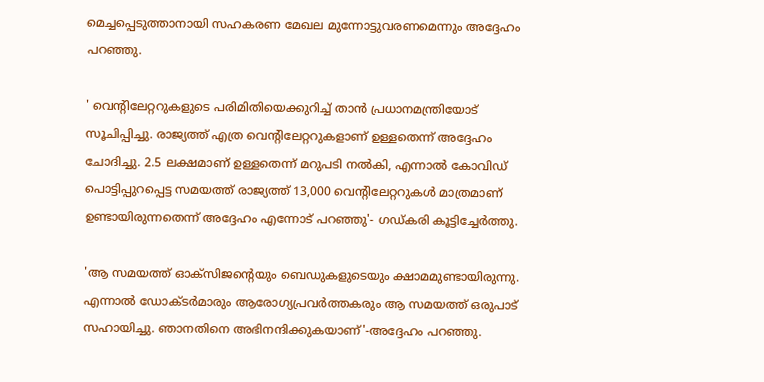മെച്ചപ്പെടുത്താനായി സഹകരണ മേഖല മുന്നോട്ടുവരണമെന്നും അദ്ദേഹം പറഞ്ഞു.

' വെന്റിലേറ്ററുകളുടെ പരിമിതിയെക്കുറിച്ച് താന്‍ പ്രധാനമന്ത്രിയോട് സൂചിപ്പിച്ചു. രാജ്യത്ത് എത്ര വെന്റിലേറ്ററുകളാണ് ഉള്ളതെന്ന് അദ്ദേഹം ചോദിച്ചു. 2.5 ലക്ഷമാണ് ഉള്ളതെന്ന് മറുപടി നല്‍കി, എന്നാല്‍ കോവിഡ് പൊട്ടിപ്പുറപ്പെട്ട സമയത്ത് രാജ്യത്ത് 13,000 വെന്റിലേറ്ററുകള്‍ മാത്രമാണ് ഉണ്ടായിരുന്നതെന്ന് അദ്ദേഹം എന്നോട് പറഞ്ഞു'- ഗഡ്കരി കൂട്ടിച്ചേര്‍ത്തു.

'ആ സമയത്ത് ഓക്‌സിജന്റെയും ബെഡുകളുടെയും ക്ഷാമമുണ്ടായിരുന്നു. എന്നാല്‍ ഡോക്ടര്‍മാരും ആരോഗ്യപ്രവര്‍ത്തകരും ആ സമയത്ത് ഒരുപാട് സഹായിച്ചു. ഞാനതിനെ അഭിനന്ദിക്കുകയാണ്'-അദ്ദേഹം പറഞ്ഞു.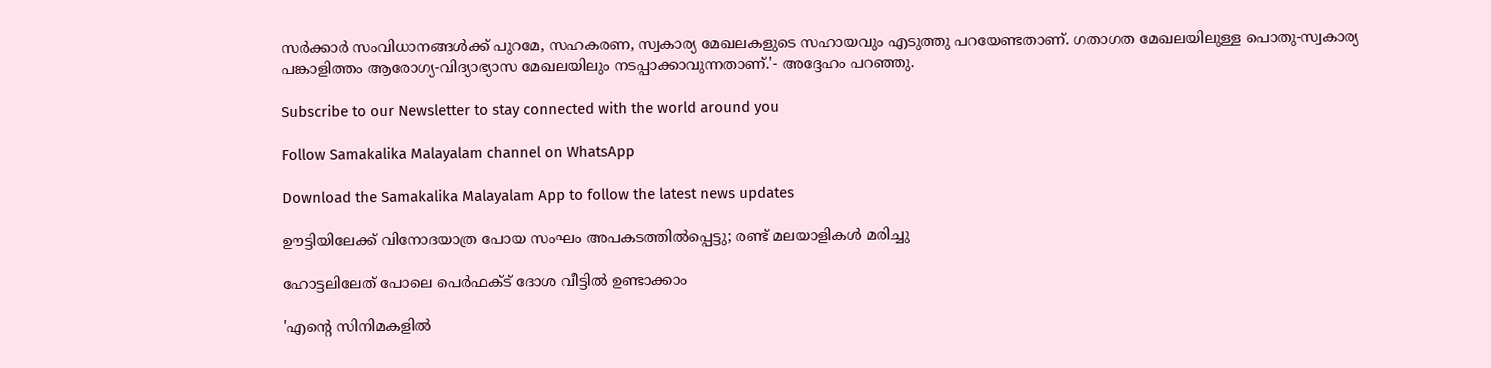സര്‍ക്കാര്‍ സംവിധാനങ്ങള്‍ക്ക് പുറമേ, സഹകരണ, സ്വകാര്യ മേഖലകളുടെ സഹായവും എടുത്തു പറയേണ്ടതാണ്. ഗതാഗത മേഖലയിലുള്ള പൊതു-സ്വകാര്യ പങ്കാളിത്തം ആരോഗ്യ-വിദ്യാഭ്യാസ മേഖലയിലും നടപ്പാക്കാവുന്നതാണ്.'- അദ്ദേഹം പറഞ്ഞു.

Subscribe to our Newsletter to stay connected with the world around you

Follow Samakalika Malayalam channel on WhatsApp

Download the Samakalika Malayalam App to follow the latest news updates

ഊട്ടിയിലേക്ക് വിനോദയാത്ര പോയ സംഘം അപകടത്തില്‍പ്പെട്ടു; രണ്ട് മലയാളികള്‍ മരിച്ചു

ഹോട്ടലിലേത് പോലെ പെർഫക്ട് ദോശ വീട്ടിൽ ഉണ്ടാക്കാം

'എന്റെ സിനിമകളിൽ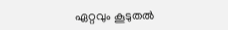ഏറ്റവും കൂടുതൽ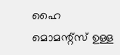ഹൈ മൊമന്റ്സ് ഉള്ള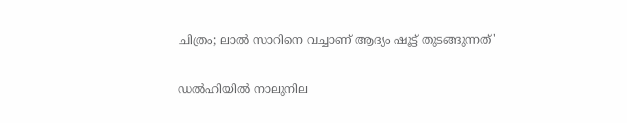ചിത്രം; ലാൽ സാറിനെ വച്ചാണ് ആദ്യം ഷൂട്ട് തുടങ്ങുന്നത്'

ഡല്‍ഹിയില്‍ നാലുനില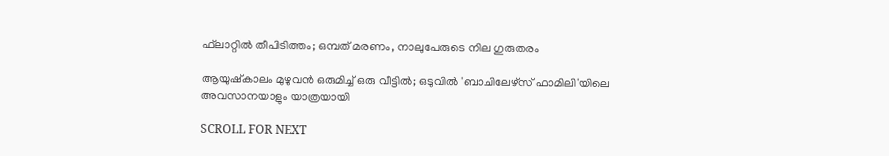ഫ്‌ലാറ്റില്‍ തീപിടിത്തം; ഒമ്പത് മരണം, നാലുപേരുടെ നില ഗുരുതരം

ആയുഷ്‌കാലം മുഴുവന്‍ ഒരുമിച്ച് ഒരു വീട്ടില്‍; ഒടുവില്‍ 'ബാചിലേഴ്‌സ് ഫാമിലി'യിലെ അവസാനയാളും യാത്രയായി

SCROLL FOR NEXT